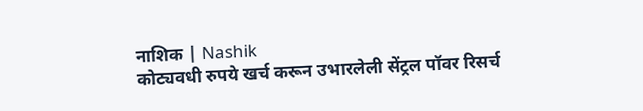नाशिक | Nashik
कोट्यवधी रुपये खर्च करून उभारलेली सेंट्रल पॉवर रिसर्च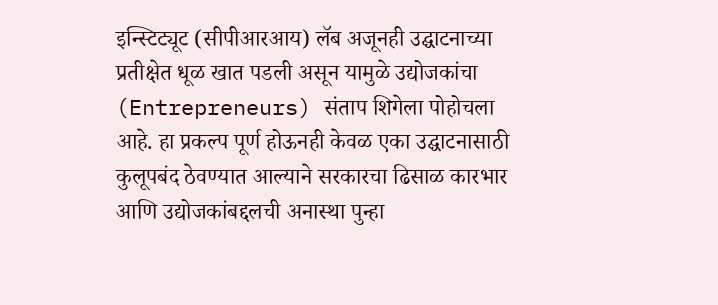इन्स्टिट्यूट (सीपीआरआय) लॅब अजूनही उद्घाटनाच्या प्रतीक्षेत धूळ खात पडली असून यामुळे उद्योजकांचा (Entrepreneurs) संताप शिगेला पोहोचला आहे. हा प्रकल्प पूर्ण होऊनही केवळ एका उद्घाटनासाठी कुलूपबंद ठेवण्यात आल्याने सरकारचा ढिसाळ कारभार आणि उद्योजकांबद्दलची अनास्था पुन्हा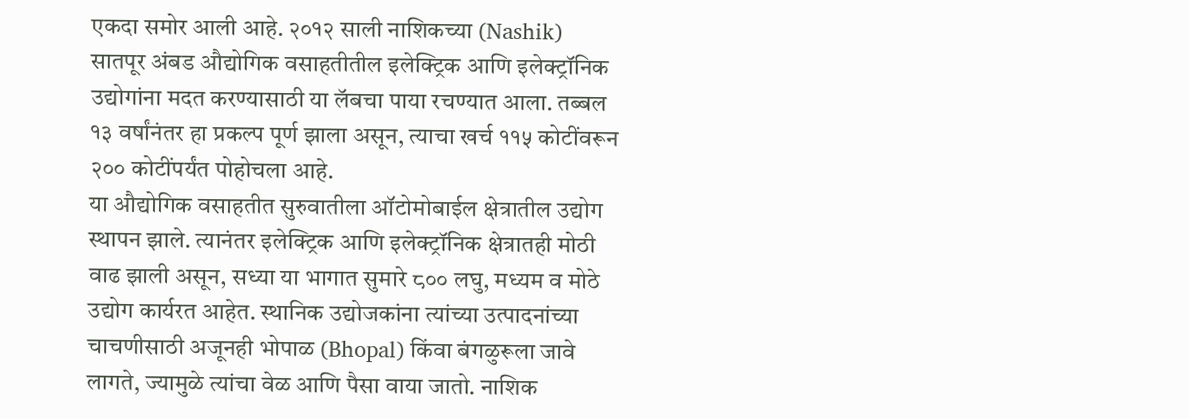एकदा समोर आली आहे. २०१२ साली नाशिकच्या (Nashik) सातपूर अंबड औद्योगिक वसाहतीतील इलेक्ट्रिक आणि इलेक्ट्रॉनिक उद्योगांना मदत करण्यासाठी या लॅबचा पाया रचण्यात आला. तब्बल १३ वर्षांनंतर हा प्रकल्प पूर्ण झाला असून, त्याचा खर्च ११५ कोटींवरून २०० कोटींपर्यंत पोहोचला आहे.
या औद्योगिक वसाहतीत सुरुवातीला ऑटोमोबाईल क्षेत्रातील उद्योग स्थापन झाले. त्यानंतर इलेक्ट्रिक आणि इलेक्ट्रॉनिक क्षेत्रातही मोठी वाढ झाली असून, सध्या या भागात सुमारे ८०० लघु, मध्यम व मोठे उद्योग कार्यरत आहेत. स्थानिक उद्योजकांना त्यांच्या उत्पादनांच्या चाचणीसाठी अजूनही भोपाळ (Bhopal) किंवा बंगळुरूला जावे लागते, ज्यामुळे त्यांचा वेळ आणि पैसा वाया जातो. नाशिक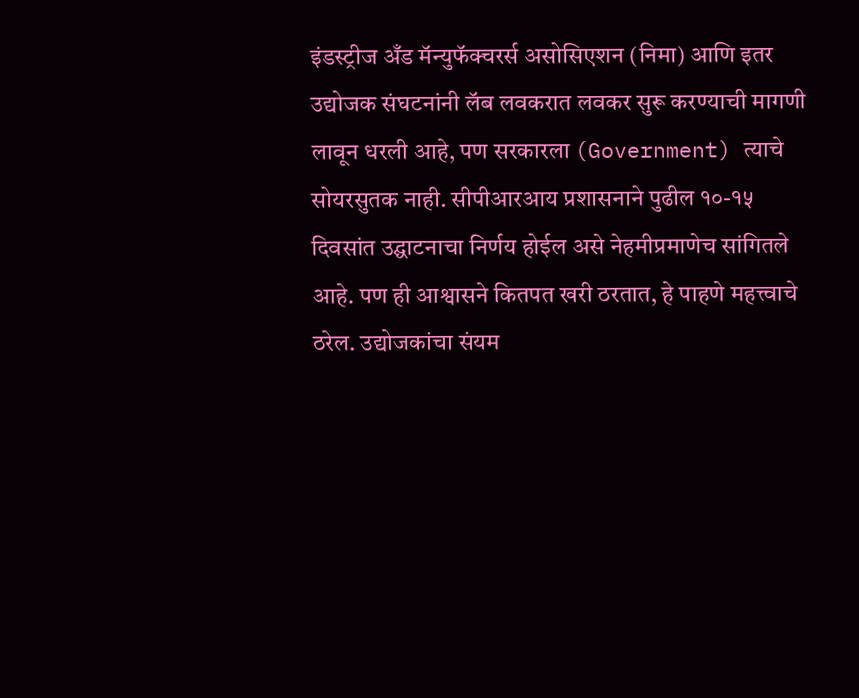इंडस्ट्रीज अँड मॅन्युफॅक्चरर्स असोसिएशन (निमा) आणि इतर उद्योजक संघटनांनी लॅब लवकरात लवकर सुरू करण्याची मागणी लावून धरली आहे, पण सरकारला (Government) त्याचे सोयरसुतक नाही. सीपीआरआय प्रशासनाने पुढील १०-१५ दिवसांत उद्घाटनाचा निर्णय होईल असे नेहमीप्रमाणेच सांगितले आहे. पण ही आश्वासने कितपत खरी ठरतात, हे पाहणे महत्त्वाचे ठरेल. उद्योजकांचा संयम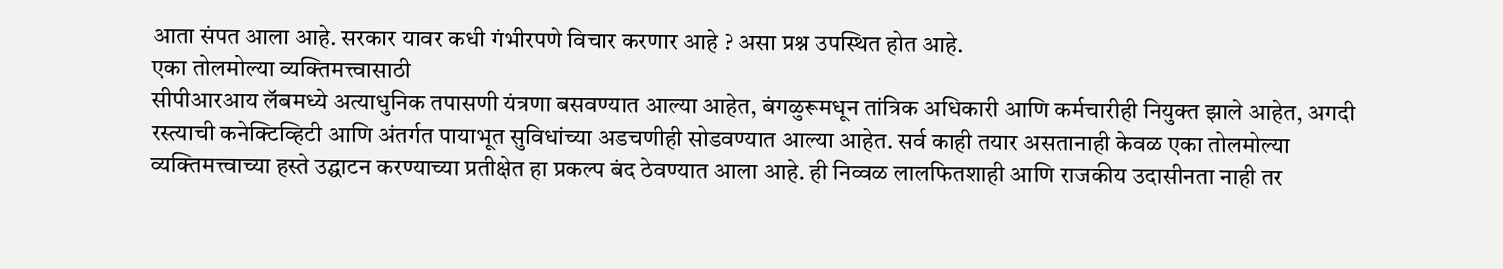आता संपत आला आहे. सरकार यावर कधी गंभीरपणे विचार करणार आहे ? असा प्रश्न उपस्थित होत आहे.
एका तोलमोल्या व्यक्तिमत्त्वासाठी
सीपीआरआय लॅबमध्ये अत्याधुनिक तपासणी यंत्रणा बसवण्यात आल्या आहेत, बंगळुरूमधून तांत्रिक अधिकारी आणि कर्मचारीही नियुक्त झाले आहेत, अगदी रस्त्याची कनेक्टिव्हिटी आणि अंतर्गत पायाभूत सुविधांच्या अडचणीही सोडवण्यात आल्या आहेत. सर्व काही तयार असतानाही केवळ एका तोलमोल्या व्यक्तिमत्त्वाच्या हस्ते उद्घाटन करण्याच्या प्रतीक्षेत हा प्रकल्प बंद ठेवण्यात आला आहे. ही निव्वळ लालफितशाही आणि राजकीय उदासीनता नाही तर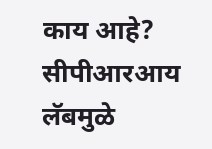काय आहे?
सीपीआरआय लॅबमुळे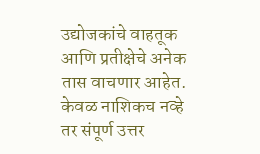उद्योजकांचे वाहतूक आणि प्रतीक्षेचे अनेक तास वाचणार आहेत. केवळ नाशिकच नव्हे तर संपूर्ण उत्तर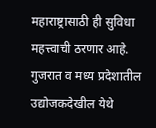महाराष्ट्रासाठी ही सुविधा महत्त्वाची ठरणार आहे. गुजरात व मध्य प्रदेशातील उद्योजकदेखील येथे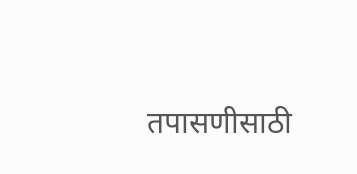तपासणीसाठी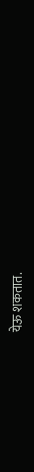येऊ शकतात.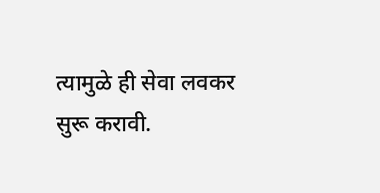त्यामुळे ही सेवा लवकर सुरू करावी.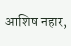आशिष नहार,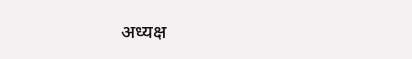अध्यक्ष